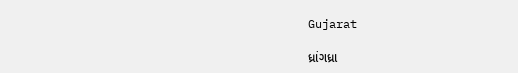Gujarat

ધ્રાંગધ્રા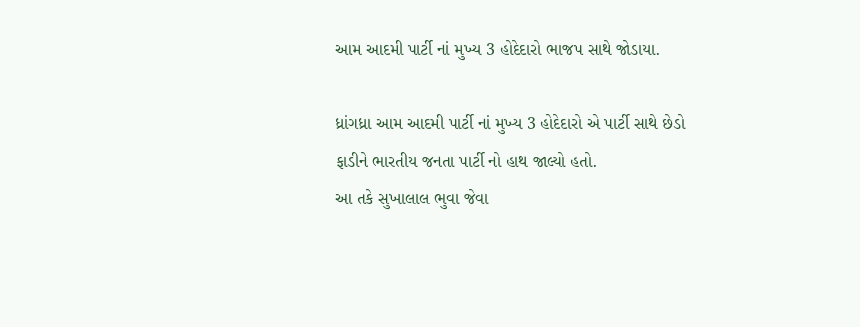આમ આદમી પાર્ટી નાં મુખ્ય 3 હોદેદારો ભાજપ સાથે જોડાયા.

ધ્રાંગધ્રા આમ આદમી પાર્ટી નાં મુખ્ય 3 હોદેદારો એ પાર્ટી સાથે છેડો ફાડીને ભારતીય જનતા પાર્ટી નો હાથ જાલ્યો હતો.
આ તકે સુખાલાલ ભુવા જેવા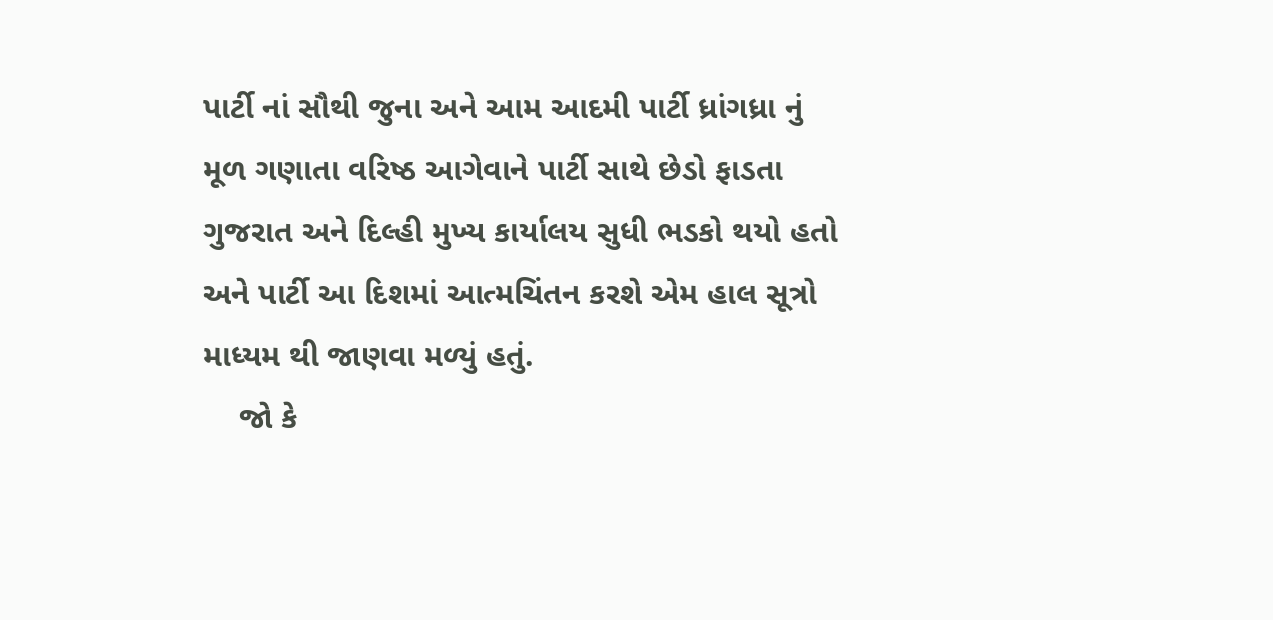પાર્ટી નાં સૌથી જુના અને આમ આદમી પાર્ટી ધ્રાંગધ્રા નું મૂળ ગણાતા વરિષ્ઠ આગેવાને પાર્ટી સાથે છેડો ફાડતા  ગુજરાત અને દિલ્હી મુખ્ય કાર્યાલય સુધી ભડકો થયો હતો અને પાર્ટી આ દિશમાં આત્મચિંતન કરશે એમ હાલ સૂત્રો માધ્યમ થી જાણવા મળ્યું હતું.
    જો કે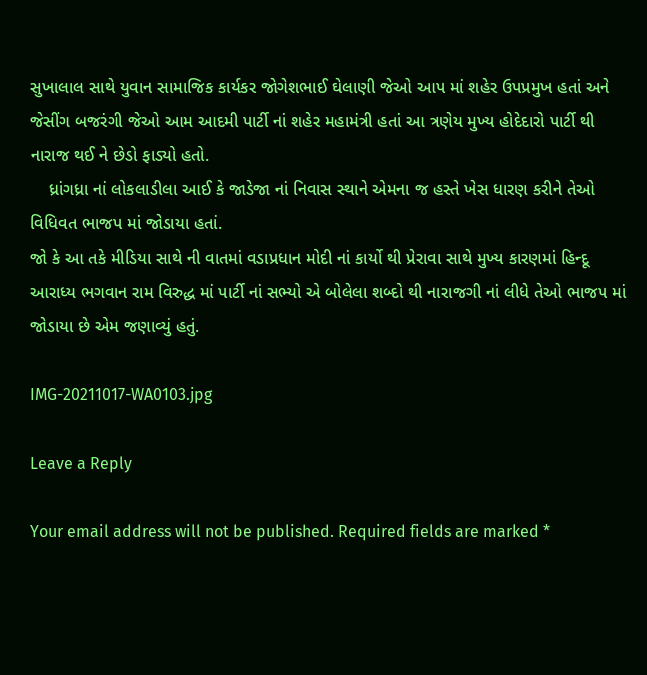સુખાલાલ સાથે યુવાન સામાજિક કાર્યકર જોગેશભાઈ ઘેલાણી જેઓ આપ માં શહેર ઉપપ્રમુખ હતાં અને જેસીંગ બજરંગી જેઓ આમ આદમી પાર્ટી નાં શહેર મહામંત્રી હતાં આ ત્રણેય મુખ્ય હોદેદારો પાર્ટી થી નારાજ થઈ ને છેડો ફાડ્યો હતો.
    ધ્રાંગધ્રા નાં લોકલાડીલા આઈ કે જાડેજા નાં નિવાસ સ્થાને એમના જ હસ્તે ખેસ ધારણ કરીને તેઓ વિધિવત ભાજપ માં જોડાયા હતાં.
જો કે આ તકે મીડિયા સાથે ની વાતમાં વડાપ્રધાન મોદી નાં કાર્યો થી પ્રેરાવા સાથે મુખ્ય કારણમાં હિન્દૂ આરાધ્ય ભગવાન રામ વિરુદ્ધ માં પાર્ટી નાં સભ્યો એ બોલેલા શબ્દો થી નારાજગી નાં લીધે તેઓ ભાજપ માં જોડાયા છે એમ જણાવ્યું હતું.

IMG-20211017-WA0103.jpg

Leave a Reply

Your email address will not be published. Required fields are marked *